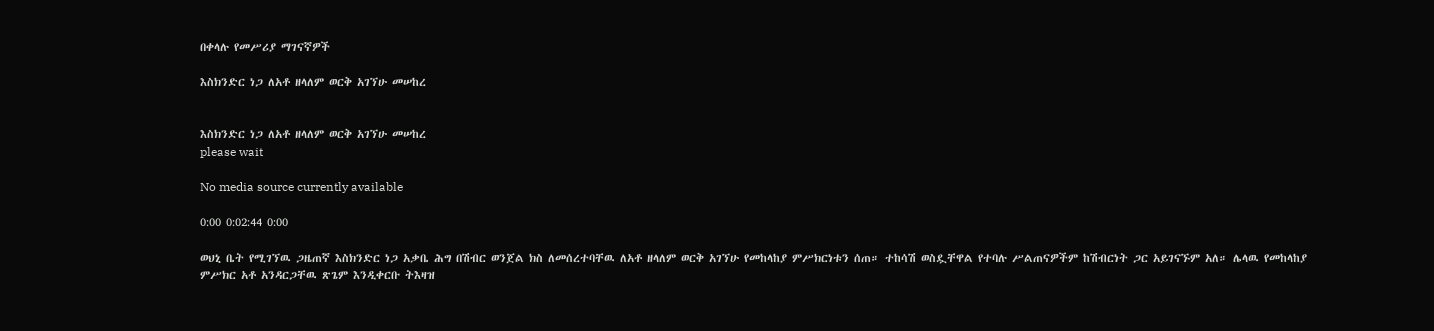በቀላሉ የመሥሪያ ማገናኛዎች

እስክንድር ነጋ ለአቶ ዘላለም ወርቅ አገኘሁ መሠከረ


እስክንድር ነጋ ለአቶ ዘላለም ወርቅ አገኘሁ መሠከረ
please wait

No media source currently available

0:00 0:02:44 0:00

ወህኒ ቤት የሚገኘዉ ጋዜጠኛ እስክንድር ነጋ አቃቤ ሕግ በሽብር ወንጀል ክስ ለመሰረተባቸዉ ለአቶ ዘላለም ወርቅ አገኘሁ የመከላከያ ምሥክርነቱን ሰጠ። ተከሳሽ ወስዷቸዋል የተባሉ ሥልጠናዎችም ከሽብርነት ጋር አይገናኙም አለ። ሌላዉ የመከላከያ ምሥክር አቶ አንዳርጋቸዉ ጽጌም እንዲቀርቡ ትእዛዝ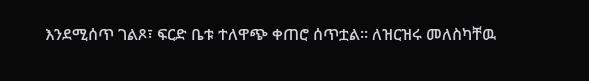እንደሚሰጥ ገልጾ፣ ፍርድ ቤቱ ተለዋጭ ቀጠሮ ሰጥቷል። ለዝርዝሩ መለስካቸዉ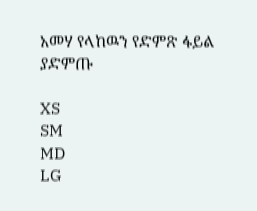አመሃ የላከዉን የድምጽ ፋይል ያድምጡ

XS
SM
MD
LG